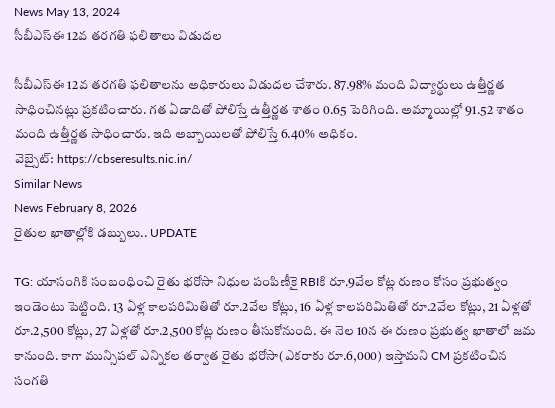News May 13, 2024
సీబీఎస్ఈ 12వ తరగతి ఫలితాలు విడుదల

సీబీఎస్ఈ 12వ తరగతి ఫలితాలను అధికారులు విడుదల చేశారు. 87.98% మంది విద్యార్థులు ఉత్తీర్ణత సాధించినట్లు ప్రకటించారు. గత ఏడాదితో పోలిస్తే ఉత్తీర్ణత శాతం 0.65 పెరిగింది. అమ్మాయిల్లో 91.52 శాతం మంది ఉత్తీర్ణత సాధించారు. ఇది అబ్బాయిలతో పోలిస్తే 6.40% అధికం.
వెబ్సైట్: https://cbseresults.nic.in/
Similar News
News February 8, 2026
రైతుల ఖాతాల్లోకి డబ్బులు.. UPDATE

TG: యాసంగికి సంబంధించి రైతు భరోసా నిధుల పంపిణీకై RBIకి రూ.9వేల కోట్ల రుణం కోసం ప్రభుత్వం ఇండెంటు పెట్టింది. 13 ఏళ్ల కాలపరిమితితో రూ.2వేల కోట్లు, 16 ఏళ్ల కాలపరిమితితో రూ.2వేల కోట్లు, 21 ఏళ్లతో రూ.2,500 కోట్లు, 27 ఏళ్లతో రూ.2,500 కోట్ల రుణం తీసుకోనుంది. ఈ నెల 10న ఈ రుణం ప్రభుత్వ ఖాతాలో జమ కానుంది. కాగా మున్సిపల్ ఎన్నికల తర్వాత రైతు భరోసా(ఎకరాకు రూ.6,000) ఇస్తామని CM ప్రకటించిన సంగతి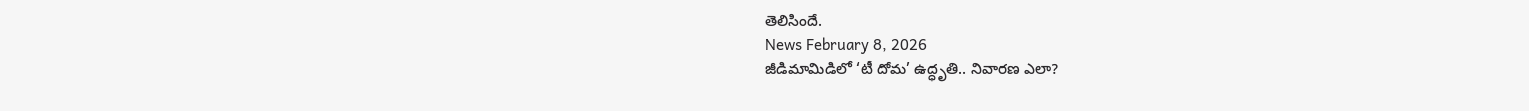తెలిసిందే.
News February 8, 2026
జీడిమామిడిలో ‘టీ దోమ’ ఉద్ధృతి.. నివారణ ఎలా?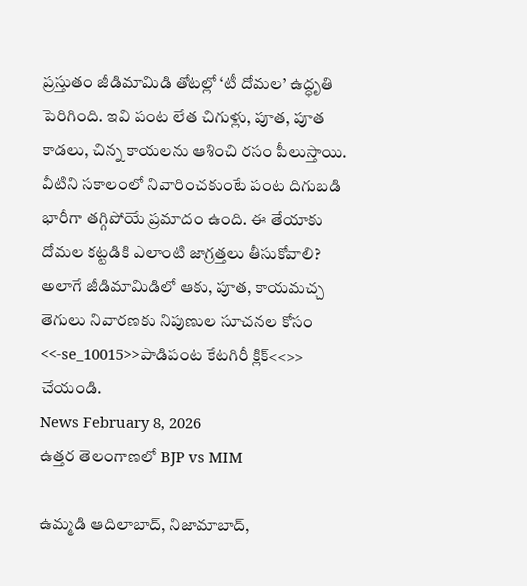ప్రస్తుతం జీడిమామిడి తోటల్లో ‘టీ దోమల’ ఉద్ధృతి పెరిగింది. ఇవి పంట లేత చిగుళ్లు, పూత, పూత కాడలు, చిన్న కాయలను ఆశించి రసం పీలుస్తాయి. వీటిని సకాలంలో నివారించకుంటే పంట దిగుబడి భారీగా తగ్గిపోయే ప్రమాదం ఉంది. ఈ తేయాకు దోమల కట్టడికి ఎలాంటి జాగ్రత్తలు తీసుకోవాలి? అలాగే జీడిమామిడిలో ఆకు, పూత, కాయమచ్చ తెగులు నివారణకు నిపుణుల సూచనల కోసం <<-se_10015>>పాడిపంట కేటగిరీ క్లిక్<<>> చేయండి.
News February 8, 2026
ఉత్తర తెలంగాణలో BJP vs MIM

ఉమ్మడి ఆదిలాబాద్, నిజామాబాద్,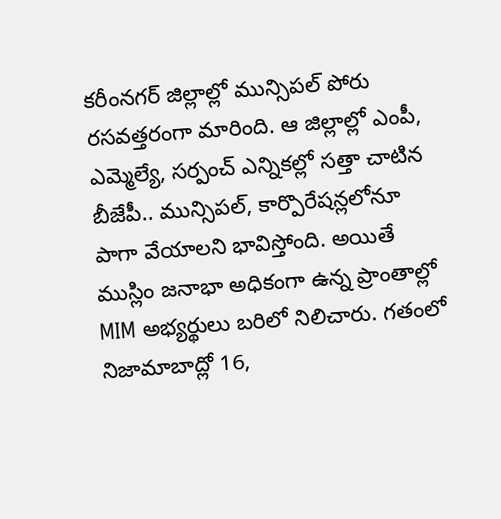కరీంనగర్ జిల్లాల్లో మున్సిపల్ పోరు రసవత్తరంగా మారింది. ఆ జిల్లాల్లో ఎంపీ, ఎమ్మెల్యే, సర్పంచ్ ఎన్నికల్లో సత్తా చాటిన బీజేపీ.. మున్సిపల్, కార్పొరేషన్లలోనూ పాగా వేయాలని భావిస్తోంది. అయితే ముస్లిం జనాభా అధికంగా ఉన్న ప్రాంతాల్లో MIM అభ్యర్థులు బరిలో నిలిచారు. గతంలో నిజామాబాద్లో 16,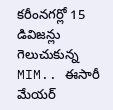కరీంనగర్లో 15 డివిజన్లు గెలుచుకున్న MIM.. ఈసారీ మేయర్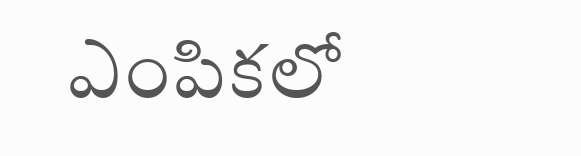ఎంపికలో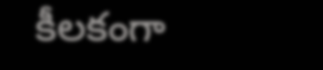కీలకంగా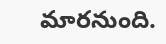మారనుంది.